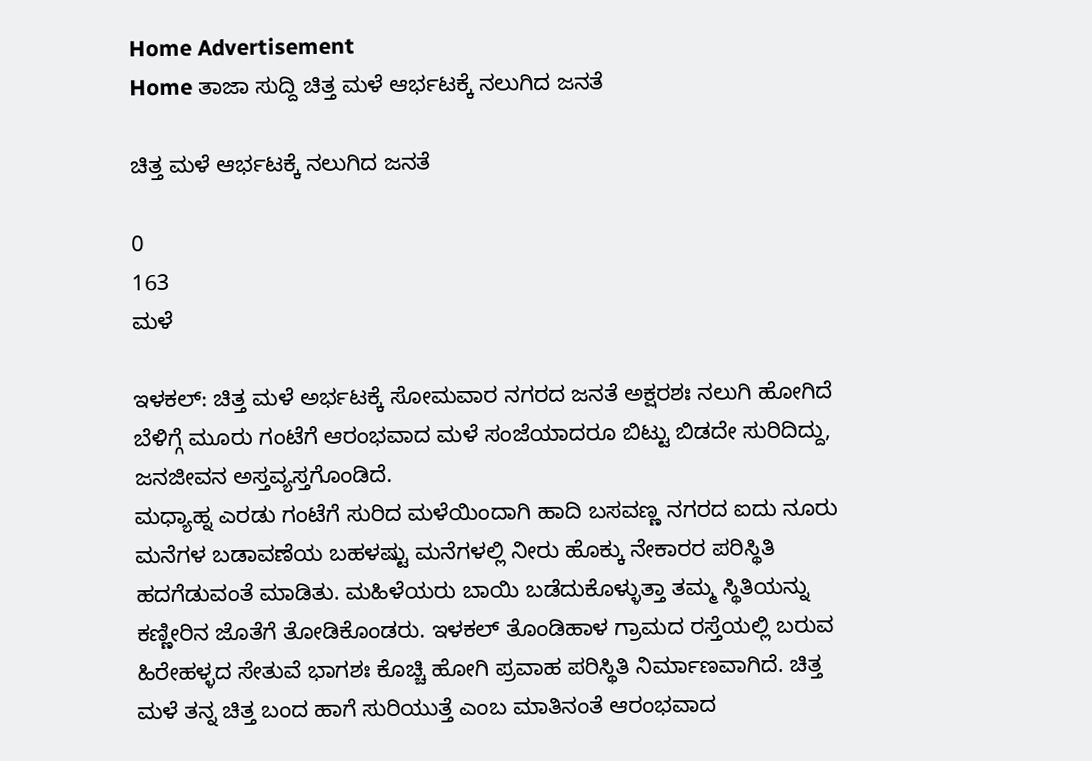Home Advertisement
Home ತಾಜಾ ಸುದ್ದಿ ಚಿತ್ತ ಮಳೆ ಆರ್ಭಟಕ್ಕೆ ನಲುಗಿದ ಜನತೆ

ಚಿತ್ತ ಮಳೆ ಆರ್ಭಟಕ್ಕೆ ನಲುಗಿದ ಜನತೆ

0
163
ಮಳೆ

ಇಳಕಲ್: ಚಿತ್ತ ಮಳೆ ಅರ್ಭಟಕ್ಕೆ ಸೋಮವಾರ ನಗರದ ಜನತೆ ಅಕ್ಷರಶಃ ನಲುಗಿ ಹೋಗಿದೆ ಬೆಳಿಗ್ಗೆ ಮೂರು ಗಂಟೆಗೆ ಆರಂಭವಾದ ಮಳೆ ಸಂಜೆಯಾದರೂ ಬಿಟ್ಟು ಬಿಡದೇ ಸುರಿದಿದ್ದು, ಜನಜೀವನ ಅಸ್ತವ್ಯಸ್ತಗೊಂಡಿದೆ.
ಮಧ್ಯಾಹ್ನ ಎರಡು ಗಂಟೆಗೆ ಸುರಿದ ಮಳೆಯಿಂದಾಗಿ ಹಾದಿ ಬಸವಣ್ಣ ನಗರದ ಐದು ನೂರು ಮನೆಗಳ ಬಡಾವಣೆಯ ಬಹಳಷ್ಟು ಮನೆಗಳಲ್ಲಿ ನೀರು ಹೊಕ್ಕು ನೇಕಾರರ ಪರಿಸ್ಥಿತಿ ಹದಗೆಡುವಂತೆ ಮಾಡಿತು. ಮಹಿಳೆಯರು ಬಾಯಿ ಬಡೆದುಕೊಳ್ಳುತ್ತಾ ತಮ್ಮ ಸ್ಥಿತಿಯನ್ನು ಕಣ್ಣೀರಿನ ಜೊತೆಗೆ ತೋಡಿಕೊಂಡರು. ಇಳಕಲ್ ತೊಂಡಿಹಾಳ ಗ್ರಾಮದ ರಸ್ತೆಯಲ್ಲಿ ಬರುವ ಹಿರೇಹಳ್ಳದ ಸೇತುವೆ ಭಾಗಶಃ ಕೊಚ್ಚಿ ಹೋಗಿ ಪ್ರವಾಹ ಪರಿಸ್ಥಿತಿ ನಿರ್ಮಾಣವಾಗಿದೆ. ಚಿತ್ತ ಮಳೆ ತನ್ನ ಚಿತ್ತ ಬಂದ ಹಾಗೆ ಸುರಿಯುತ್ತೆ ಎಂಬ ಮಾತಿನಂತೆ ಆರಂಭವಾದ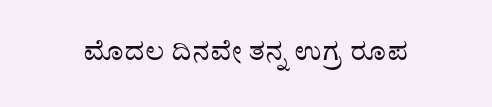ಮೊದಲ ದಿನವೇ ತನ್ನ ಉಗ್ರ ರೂಪ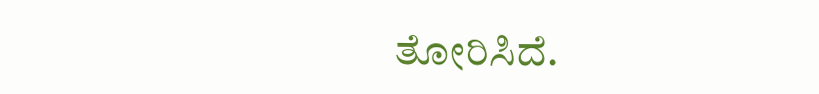ತೋರಿಸಿದೆ.